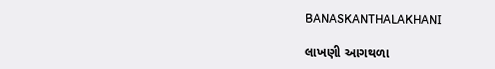BANASKANTHALAKHANI

લાખણી આગથળા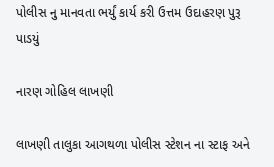પોલીસ નુ માનવતા ભર્યું કાર્ય કરી ઉત્તમ ઉદાહરણ પુરૂ પાડયું

નારણ ગોહિલ લાખણી

લાખણી તાલુકા આગથળા પોલીસ સ્ટેશન ના સ્ટાફ અને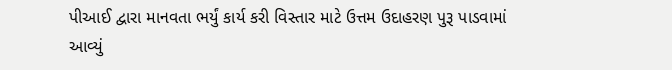પીઆઈ દ્વારા માનવતા ભર્યું કાર્ય કરી વિસ્તાર માટે ઉત્તમ ઉદાહરણ પુરૂ પાડવામાં આવ્યું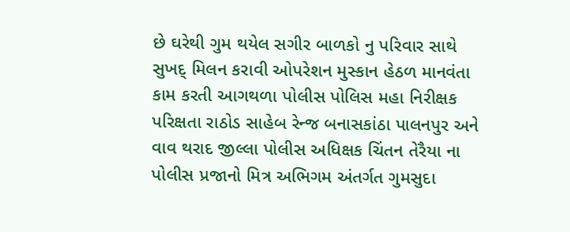છે ઘરેથી ગુમ થયેલ સગીર બાળકો નુ પરિવાર સાથે સુખદ્ મિલન કરાવી ઓપરેશન મુસ્કાન હેઠળ માનવંતા કામ કરતી આગથળા પોલીસ પોલિસ મહા નિરીક્ષક પરિક્ષતા રાઠોડ સાહેબ રેન્જ બનાસકાંઠા પાલનપુર અને વાવ થરાદ જીલ્લા પોલીસ અધિક્ષક ચિંતન તેરૈયા ના પોલીસ પ્રજાનો મિત્ર અભિગમ અંતર્ગત ગુમસુદા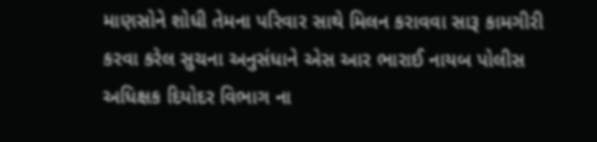માણસોને શોધી તેમના પરિવાર સાથે મિલન કરાવવા સારૂ કામગીરી કરવા કરેલ સુચના અનુસંધાને એસ આર ભારાઈ નાયબ પોલીસ અધિક્ષક દિયોદર વિભાગ ના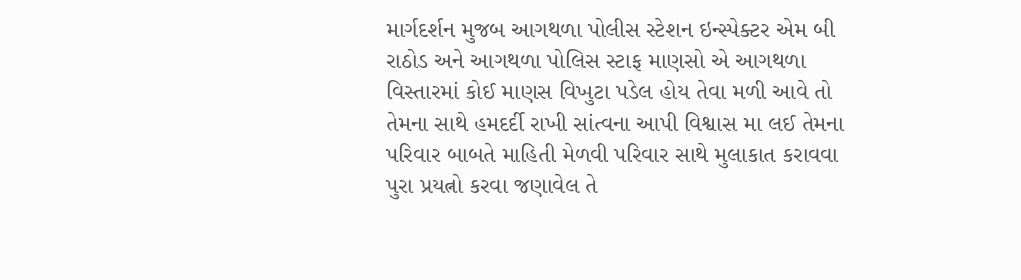માર્ગદર્શન મુજબ આગથળા પોલીસ સ્ટેશન ઇન્સ્પેક્ટર એમ બી રાઠોડ અને આગથળા પોલિસ સ્ટાફ માણસો એ આગથળા વિસ્તારમાં કોઈ માણસ વિખુટા પડેલ હોય તેવા મળી આવે તો તેમના સાથે હમદર્દી રાખી સાંત્વના આપી વિશ્વાસ મા લઈ તેમના પરિવાર બાબતે માહિતી મેળવી પરિવાર સાથે મુલાકાત કરાવવા પુરા પ્રયત્નો કરવા જણાવેલ તે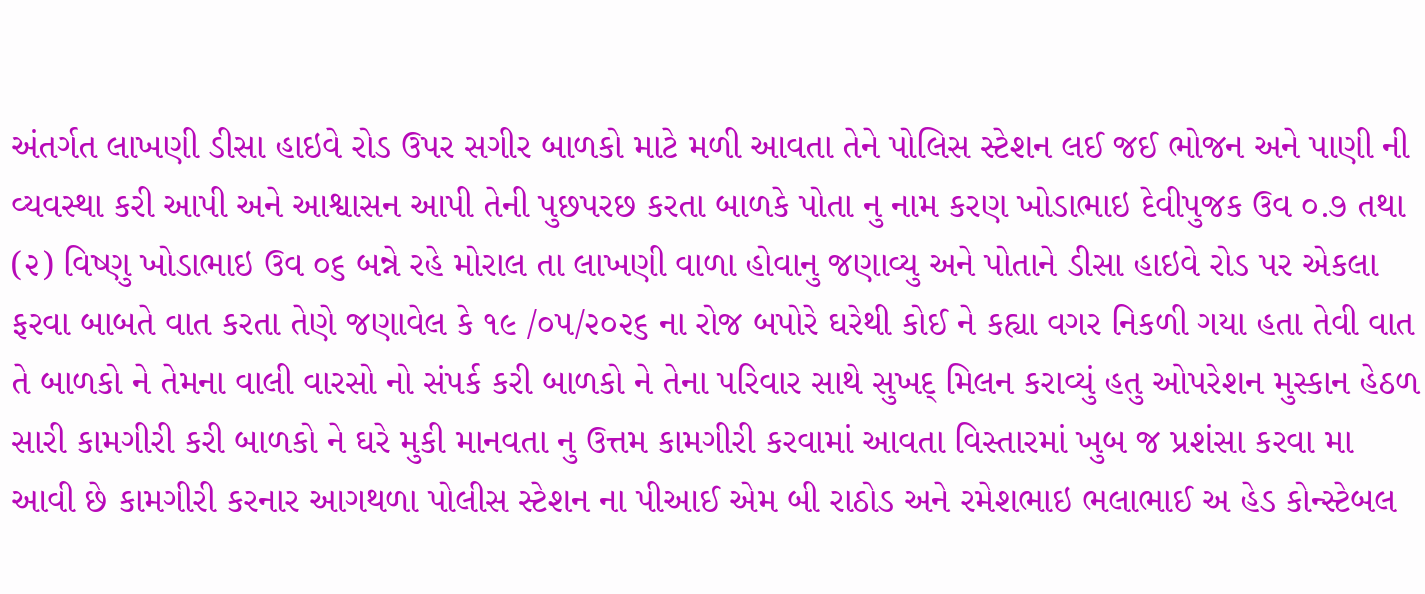અંતર્ગત લાખણી ડીસા હાઇવે રોડ ઉપર સગીર બાળકો માટે મળી આવતા તેને પોલિસ સ્ટેશન લઈ જઈ ભોજન અને પાણી ની વ્યવસ્થા કરી આપી અને આશ્વાસન આપી તેની પુછપરછ કરતા બાળકે પોતા નુ નામ કરણ ખોડાભાઇ દેવીપુજક ઉવ ૦.૭ તથા (૨) વિષ્ણુ ખોડાભાઇ ઉવ ૦૬ બન્ને રહે મોરાલ તા લાખણી વાળા હોવાનુ જણાવ્યુ અને પોતાને ડીસા હાઇવે રોડ પર એકલા ફરવા બાબતે વાત કરતા તેણે જણાવેલ કે ૧૯ /૦૫/૨૦૨૬ ના રોજ બપોરે ઘરેથી કોઈ ને કહ્યા વગર નિકળી ગયા હતા તેવી વાત તે બાળકો ને તેમના વાલી વારસો નો સંપર્ક કરી બાળકો ને તેના પરિવાર સાથે સુખદ્ મિલન કરાવ્યું હતુ ઓપરેશન મુસ્કાન હેઠળ સારી કામગીરી કરી બાળકો ને ઘરે મુકી માનવતા નુ ઉત્તમ કામગીરી કરવામાં આવતા વિસ્તારમાં ખુબ જ પ્રશંસા કરવા મા આવી છે કામગીરી કરનાર આગથળા પોલીસ સ્ટેશન ના પીઆઈ એમ બી રાઠોડ અને રમેશભાઇ ભલાભાઈ અ હેડ કોન્સ્ટેબલ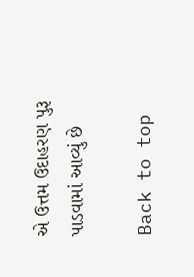એ ઉત્તમ ઉદાહરણ પુરૂ પાડવામાં આવ્યું છે

Back to top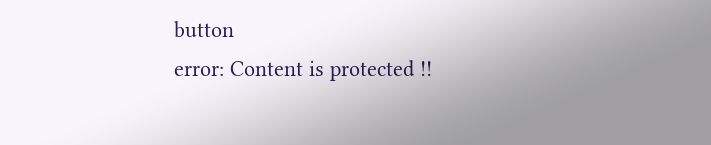button
error: Content is protected !!